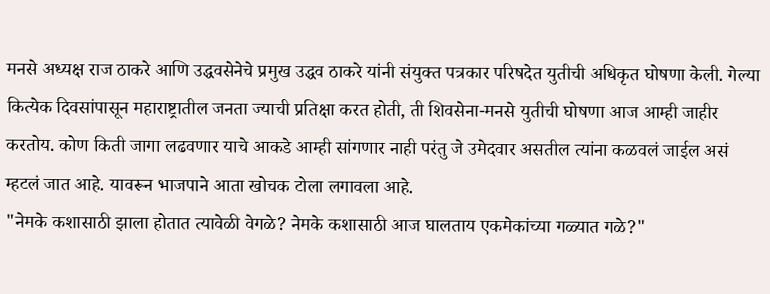मनसे अध्यक्ष राज ठाकरे आणि उद्धवसेनेचे प्रमुख उद्धव ठाकरे यांनी संयुक्त पत्रकार परिषदेत युतीची अधिकृत घोषणा केली. गेल्या कित्येक दिवसांपासून महाराष्ट्रातील जनता ज्याची प्रतिक्षा करत होती, ती शिवसेना-मनसे युतीची घोषणा आज आम्ही जाहीर करतोय. कोण किती जागा लढवणार याचे आकडे आम्ही सांगणार नाही परंतु जे उमेदवार असतील त्यांना कळवलं जाईल असं म्हटलं जात आहे. यावरून भाजपाने आता खोचक टोला लगावला आहे.
"नेमके कशासाठी झाला होतात त्यावेळी वेगळे? नेमके कशासाठी आज घालताय एकमेकांच्या गळ्यात गळे?"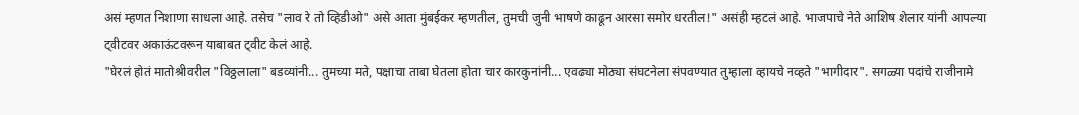असं म्हणत निशाणा साधला आहे. तसेच "लाव रे तो व्हिडीओ" असे आता मुंबईकर म्हणतील, तुमची जुनी भाषणे काढून आरसा समोर धरतील!" असंही म्हटलं आहे. भाजपाचे नेते आशिष शेलार यांनी आपल्या ट्वीटवर अकाऊंटवरून याबाबत ट्वीट केलं आहे.
"घेरलं होतं मातोश्रीवरील "विठ्ठलाला" बडव्यांनी... तुमच्या मते, पक्षाचा ताबा घेतला होता चार कारकुनांनी... एवढ्या मोठ्या संघटनेला संपवण्यात तुम्हाला व्हायचे नव्हते "भागीदार". सगळ्या पदांचे राजीनामे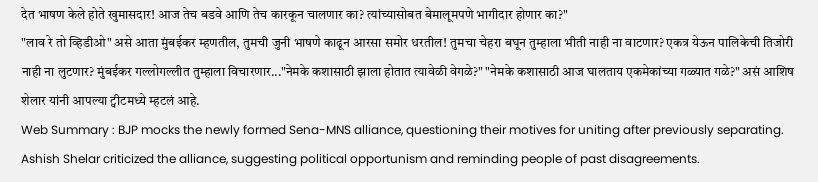देत भाषण केले होते खुमासदार! आज तेच बडवे आणि तेच कारकून चालणार का? त्यांच्यासोबत बेमालूमपणे भागीदार होणार का?"
"लाव रे तो व्हिडीओ" असे आता मुंबईकर म्हणतील, तुमची जुनी भाषणे काढून आरसा समोर धरतील! तुमचा चेहरा बघून तुम्हाला भीती नाही ना वाटणार? एकत्र येऊन पालिकेची तिजोरी नाही ना लुटणार? मुंबईकर गल्लोगल्लीत तुम्हाला विचारणार..."नेमके कशासाठी झाला होतात त्यावेळी वेगळे?" "नेमके कशासाठी आज घालताय एकमेकांच्या गळ्यात गळे?" असं आशिष शेलार यांनी आपल्या ट्वीटमध्ये म्हटलं आहे.
Web Summary : BJP mocks the newly formed Sena-MNS alliance, questioning their motives for uniting after previously separating. Ashish Shelar criticized the alliance, suggesting political opportunism and reminding people of past disagreements.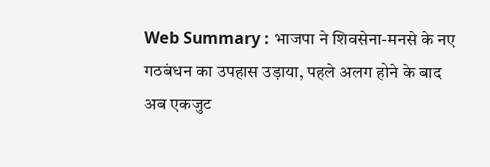Web Summary : भाजपा ने शिवसेना-मनसे के नए गठबंधन का उपहास उड़ाया, पहले अलग होने के बाद अब एकजुट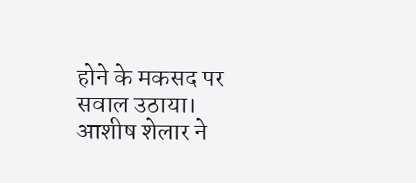होने के मकसद पर सवाल उठाया। आशीष शेलार ने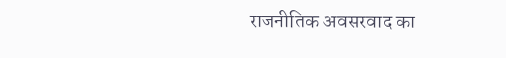राजनीतिक अवसरवाद का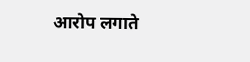आरोप लगाते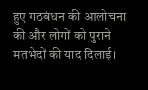हुए गठबंधन की आलोचना की और लोगों को पुराने मतभेदों की याद दिलाई।